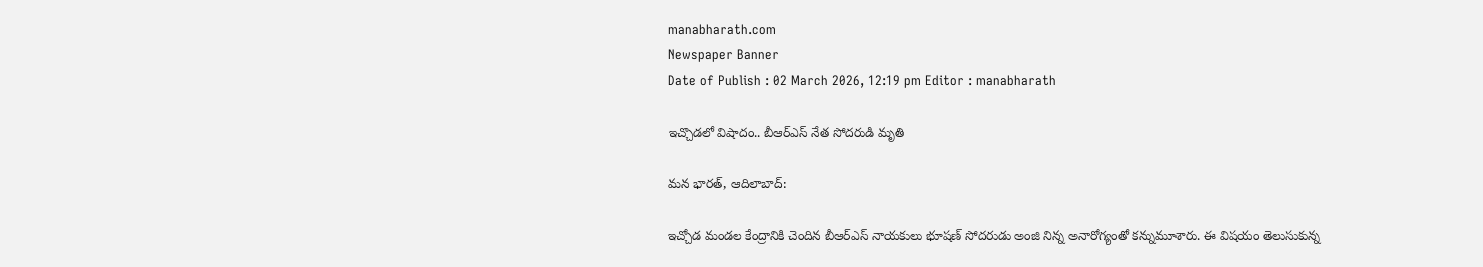manabharath.com
Newspaper Banner
Date of Publish : 02 March 2026, 12:19 pm Editor : manabharath

ఇచ్చొడలో విషాదం.. బీఆర్ఎస్ నేత సోదరుడి మృతి

మన భారత్, ఆదిలాబాద్:

ఇచ్చోడ మండల కేంద్రానికి చెందిన బీఆర్ఎస్ నాయకులు భూషణ్ సోదరుడు అంజి నిన్న అనారోగ్యంతో కన్నుమూశారు. ఈ విషయం తెలుసుకున్న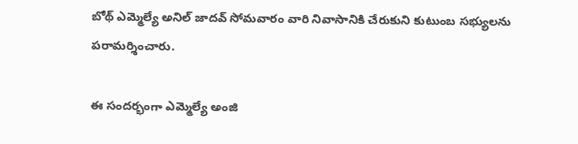బోథ్ ఎమ్మెల్యే అనిల్ జాదవ్ సోమవారం వారి నివాసానికి చేరుకుని కుటుంబ సభ్యులను పరామర్శించారు.

ఈ సందర్భంగా ఎమ్మెల్యే అంజి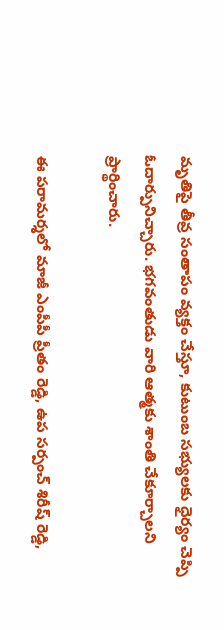మృతిపై తీవ్ర సంతాపం వ్యక్తం చేస్తూ, కుటుంబ సభ్యులకు ధైర్యం చెప్పి ఓదార్పునిచ్చారు. భగవంతుడు వారి ఆత్మకు శాంతి చేకూర్చాలని ప్రార్థించారు.

ఈ పరామర్శలో మాజీ ఎంపీపీ ప్రీతం రెడ్డి, ఉప సర్పంచ్ శిరీష్ రెడ్డి,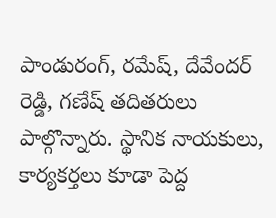పాండురంగ్, రమేష్, దేవేందర్ రెడ్డి, గణేష్ తదితరులు పాల్గొన్నారు. స్థానిక నాయకులు, కార్యకర్తలు కూడా పెద్ద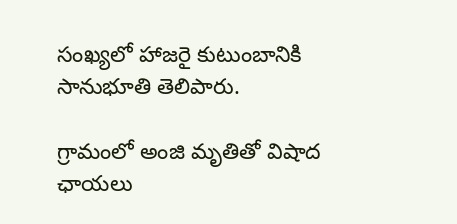సంఖ్యలో హాజరై కుటుంబానికి సానుభూతి తెలిపారు.

గ్రామంలో అంజి మృతితో విషాద ఛాయలు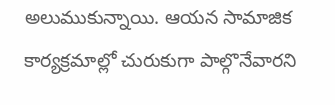అలుముకున్నాయి. ఆయన సామాజిక కార్యక్రమాల్లో చురుకుగా పాల్గొనేవారని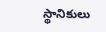స్థానికులు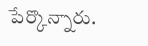పేర్కొన్నారు.